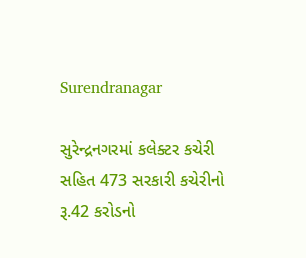Surendranagar

સુરેન્દ્રનગરમાં કલેક્ટર કચેરી સહિત 473 સરકારી કચેરીનો રૂ.42 કરોડનો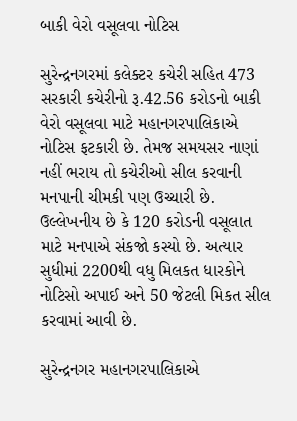બાકી વેરો વસૂલવા નોટિસ

સુરેન્દ્રનગરમાં કલેક્ટર કચેરી સહિત 473 સરકારી કચેરીનો રૂ.42.56 કરોડનો બાકી વેરો વસૂલવા માટે મહાનગરપાલિકાએ નોટિસ ફટકારી છે. તેમજ સમયસર નાણાં નહીં ભરાય તો કચેરીઓ સીલ કરવાની મનપાની ચીમકી પણ ઉચ્ચારી છે. ઉલ્લેખનીય છે કે 120 કરોડની વસૂલાત માટે મનપાએ સંકજો કસ્યો છે. અત્યાર સુધીમાં 2200થી વધુ મિલકત ધારકોને નોટિસો અપાઈ અને 50 જેટલી મિકત સીલ કરવામાં આવી છે.

સુરેન્દ્રનગર મહાનગરપાલિકાએ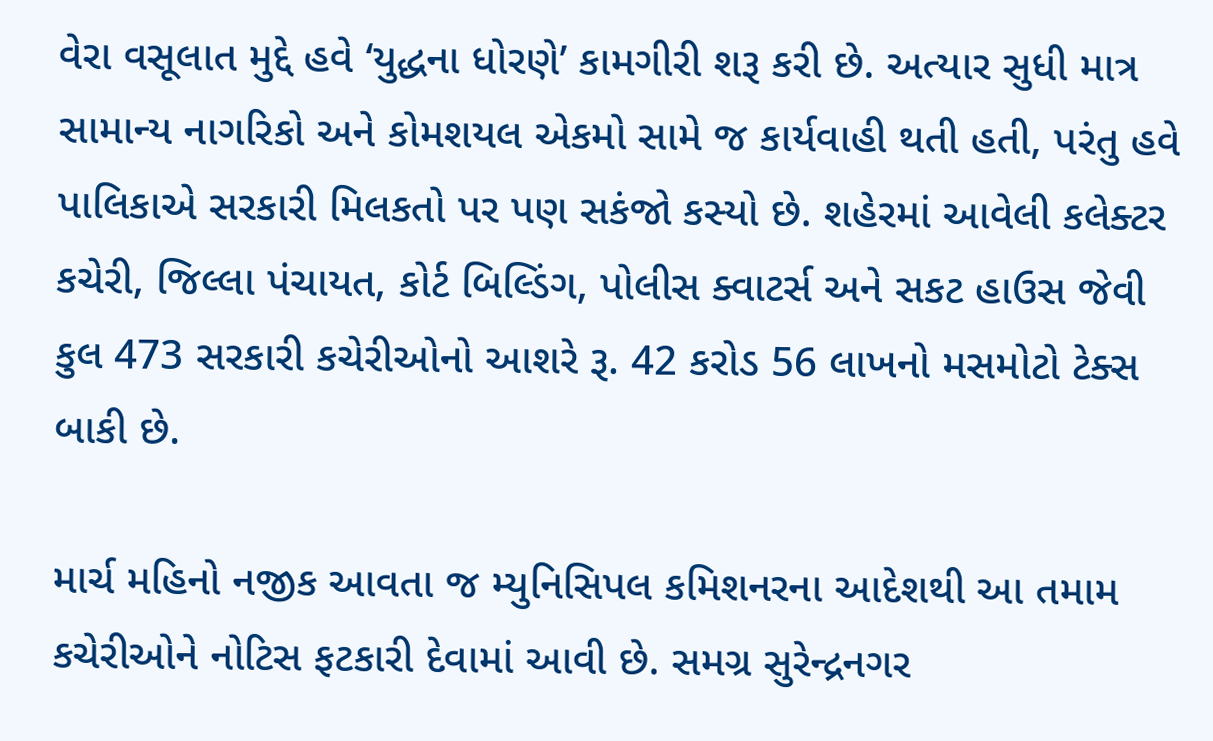વેરા વસૂલાત મુદ્દે હવે ‘યુદ્ધના ધોરણે’ કામગીરી શરૂ કરી છે. અત્યાર સુધી માત્ર સામાન્ય નાગરિકો અને કોમશયલ એકમો સામે જ કાર્યવાહી થતી હતી, પરંતુ હવે પાલિકાએ સરકારી મિલકતો પર પણ સકંજો કસ્યો છે. શહેરમાં આવેલી કલેક્ટર કચેરી, જિલ્લા પંચાયત, કોર્ટ બિલ્ડિંગ, પોલીસ ક્વાટર્સ અને સકટ હાઉસ જેવી કુલ 473 સરકારી કચેરીઓનો આશરે રૂ. 42 કરોડ 56 લાખનો મસમોટો ટેક્સ બાકી છે.

માર્ચ મહિનો નજીક આવતા જ મ્યુનિસિપલ કમિશનરના આદેશથી આ તમામ કચેરીઓને નોટિસ ફટકારી દેવામાં આવી છે. સમગ્ર સુરેન્દ્રનગર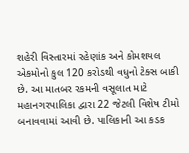શહેરી વિસ્તારમાં રહેણાંક અને કોમશયલ એકમોનો કુલ 120 કરોડથી વધુનો ટેક્સ બાકી છે. આ માતબર રકમની વસૂલાત માટે મહાનગરપાલિકા દ્વારા 22 જેટલી વિશેષ ટીમો બનાવવામાં આવી છે. પાલિકાની આ કડક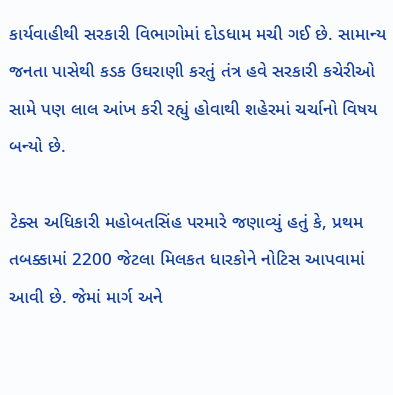કાર્યવાહીથી સરકારી વિભાગોમાં દોડધામ મચી ગઈ છે. સામાન્ય જનતા પાસેથી કડક ઉઘરાણી કરતું તંત્ર હવે સરકારી કચેરીઓ સામે પણ લાલ આંખ કરી રહ્યું હોવાથી શહેરમાં ચર્ચાનો વિષય બન્યો છે.

ટેક્સ અધિકારી મહોબતસિંહ પરમારે જણાવ્યું હતું કે, પ્રથમ તબક્કામાં 2200 જેટલા મિલકત ધારકોને નોટિસ આપવામાં આવી છે. જેમાં માર્ગ અને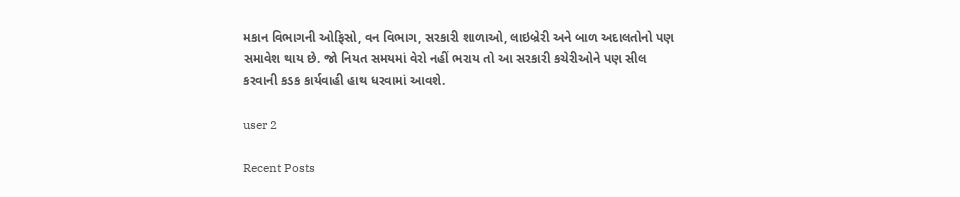મકાન વિભાગની ઓફિસો, વન વિભાગ, સરકારી શાળાઓ, લાઇબ્રેરી અને બાળ અદાલતોનો પણ સમાવેશ થાય છે. જો નિયત સમયમાં વેરો નહીં ભરાય તો આ સરકારી કચેરીઓને પણ સીલ કરવાની કડક કાર્યવાહી હાથ ધરવામાં આવશે.

user 2

Recent Posts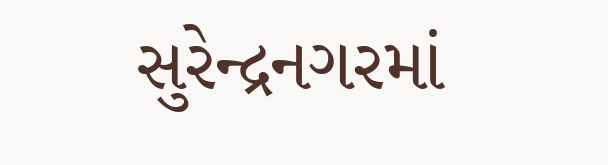સુરેન્દ્રનગરમાં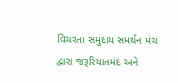વિચરતા સમુદાય સમર્થન મંચ દ્વારા જરૂરિયાતમંદ અને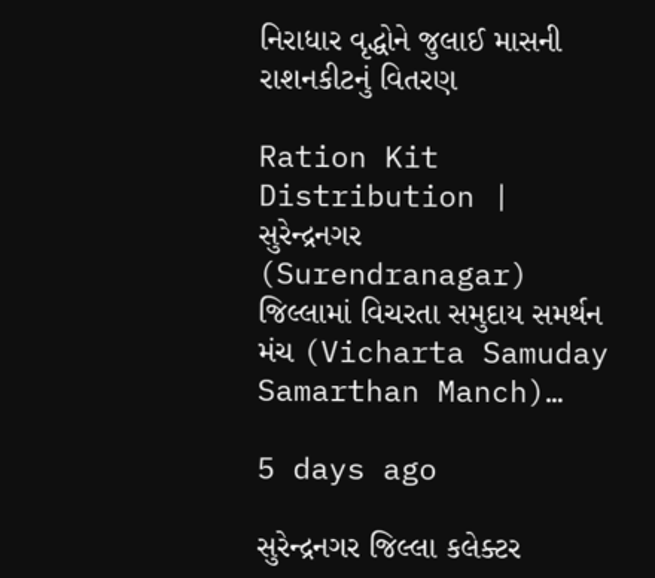નિરાધાર વૃદ્ધોને જુલાઈ માસની રાશનકીટનું વિતરણ

Ration Kit Distribution | સુરેન્દ્રનગર (Surendranagar) જિલ્લામાં વિચરતા સમુદાય સમર્થન મંચ (Vicharta Samuday Samarthan Manch)…

5 days ago

સુરેન્દ્રનગર જિલ્લા કલેક્ટર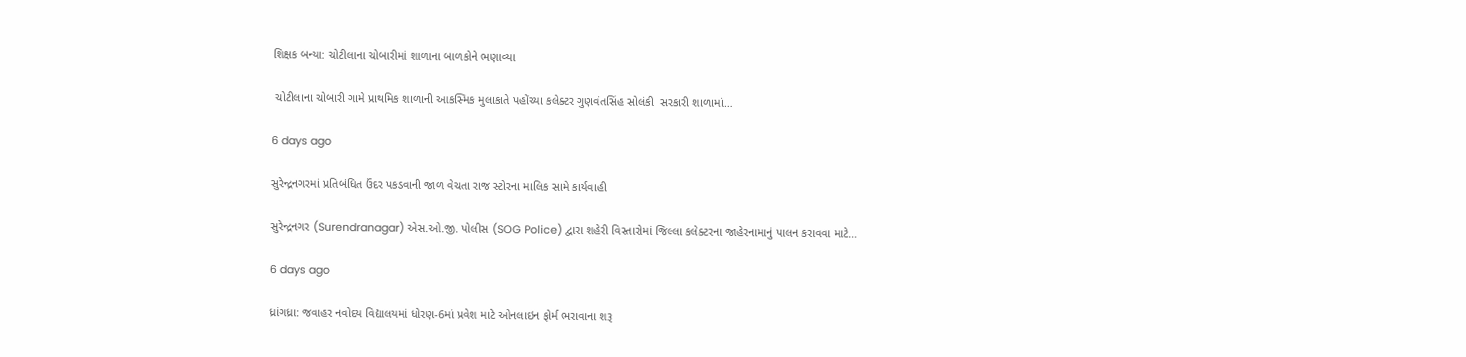શિક્ષક બન્યા: ચોટીલાના ચોબારીમાં શાળાના બાળકોને ભણાવ્યા

 ચોટીલાના ચોબારી ગામે પ્રાથમિક શાળાની આકસ્મિક મુલાકાતે પહોંચ્યા કલેક્ટર ગુણવંતસિંહ સોલંકી  સરકારી શાળામાં…

6 days ago

સુરેન્દ્રનગરમાં પ્રતિબંધિત ઉંદર પકડવાની જાળ વેચતા રાજ સ્ટોરના માલિક સામે કાર્યવાહી

સુરેન્દ્રનગર (Surendranagar) એસ.ઓ.જી. પોલીસ (SOG Police) દ્વારા શહેરી વિસ્તારોમાં જિલ્લા કલેક્ટરના જાહેરનામાનું પાલન કરાવવા માટે…

6 days ago

ધ્રાંગધ્રા: જવાહર નવોદય વિદ્યાલયમાં ધોરણ-6માં પ્રવેશ માટે ઓનલાઇન ફોર્મ ભરાવાના શરૂ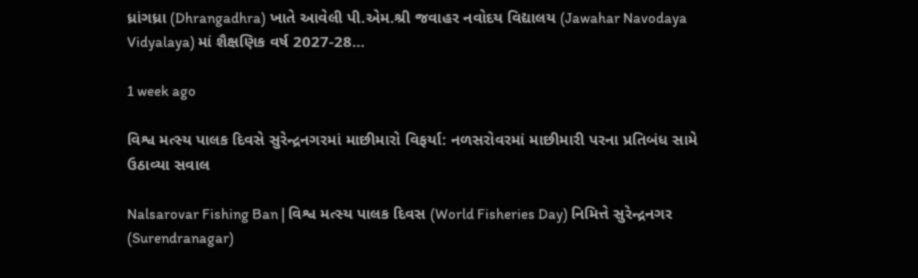ધ્રાંગધ્રા (Dhrangadhra) ખાતે આવેલી પી.એમ.શ્રી જવાહર નવોદય વિદ્યાલય (Jawahar Navodaya Vidyalaya) માં શૈક્ષણિક વર્ષ 2027-28…

1 week ago

વિશ્વ મત્સ્ય પાલક દિવસે સુરેન્દ્રનગરમાં માછીમારો વિફર્યા: નળસરોવરમાં માછીમારી પરના પ્રતિબંધ સામે ઉઠાવ્યા સવાલ

Nalsarovar Fishing Ban | વિશ્વ મત્સ્ય પાલક દિવસ (World Fisheries Day) નિમિત્તે સુરેન્દ્રનગર (Surendranagar)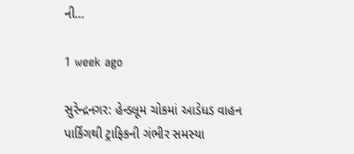ની…

1 week ago

સુરેન્દ્રનગર: હેન્ડલૂમ ચોકમાં આડેધડ વાહન પાર્કિંગથી ટ્રાફિકની ગંભીર સમસ્યા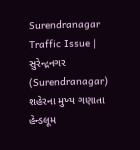Surendranagar Traffic Issue | સુરેન્દ્રનગર (Surendranagar) શહેરના મુખ્ય ગણાતા હેન્ડલૂમ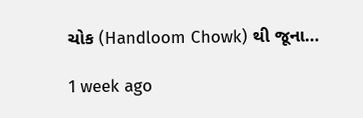ચોક (Handloom Chowk) થી જૂના…

1 week ago